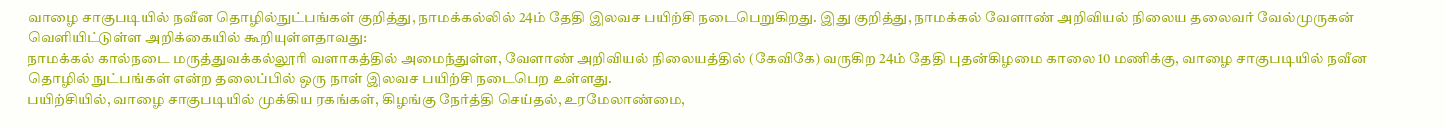வாழை சாகுபடியில் நவீன தொழில்நுட்பங்கள் குறித்து, நாமக்கல்லில் 24ம் தேதி இலவச பயிற்சி நடைபெறுகிறது. இது குறித்து, நாமக்கல் வேளாண் அறிவியல் நிலைய தலைவர் வேல்முருகன் வெளியிட்டுள்ள அறிக்கையில் கூறியுள்ளதாவது:
நாமக்கல் கால்நடை மருத்துவக்கல்லூரி வளாகத்தில் அமைந்துள்ள, வேளாண் அறிவியல் நிலையத்தில் (கேவிகே) வருகிற 24ம் தேதி புதன்கிழமை காலை 10 மணிக்கு, வாழை சாகுபடியில் நவீன தொழில் நுட்பங்கள் என்ற தலைப்பில் ஒரு நாள் இலவச பயிற்சி நடைபெற உள்ளது.
பயிற்சியில், வாழை சாகுபடியில் முக்கிய ரகங்கள், கிழங்கு நேர்த்தி செய்தல், உரமேலாண்மை,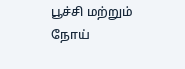பூச்சி மற்றும் நோய்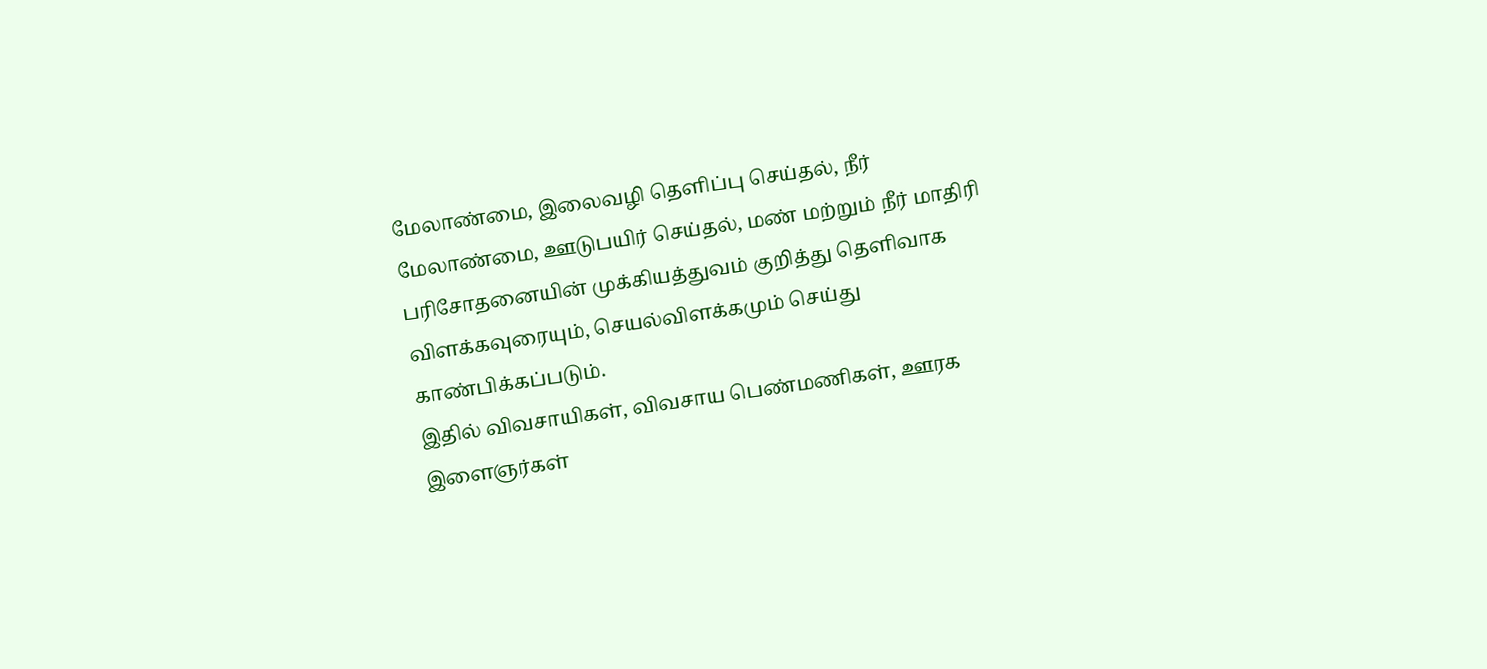மேலாண்மை, இலைவழி தெளிப்பு செய்தல், நீர் மேலாண்மை, ஊடுபயிர் செய்தல், மண் மற்றும் நீர் மாதிரி பரிசோதனையின் முக்கியத்துவம் குறித்து தெளிவாக விளக்கவுரையும், செயல்விளக்கமும் செய்து காண்பிக்கப்படும்.
இதில் விவசாயிகள், விவசாய பெண்மணிகள், ஊரக இளைஞர்கள்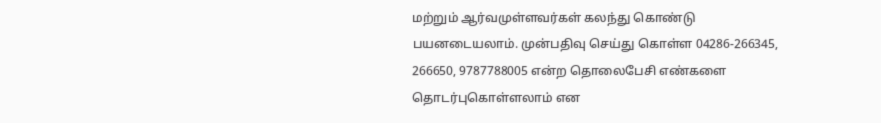மற்றும் ஆர்வமுள்ளவர்கள் கலந்து கொண்டு பயனடையலாம். முன்பதிவு செய்து கொள்ள 04286-266345, 266650, 9787788005 என்ற தொலைபேசி எண்களை தொடர்புகொள்ளலாம் என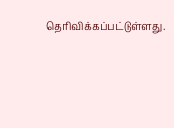தெரிவிக்கப்பட்டுள்ளது.